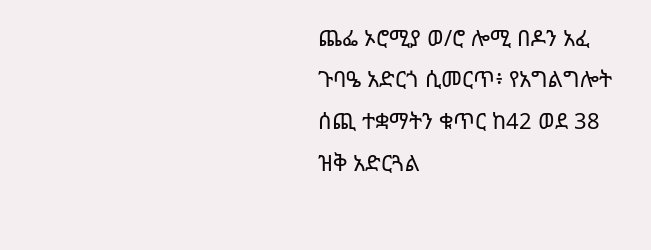ጨፌ ኦሮሚያ ወ/ሮ ሎሚ በዶን አፈ ጉባዔ አድርጎ ሲመርጥ፥ የአግልግሎት ሰጪ ተቋማትን ቁጥር ከ42 ወደ 38 ዝቅ አድርጓል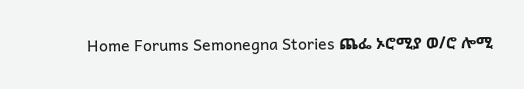Home Forums Semonegna Stories ጨፌ ኦሮሚያ ወ/ሮ ሎሚ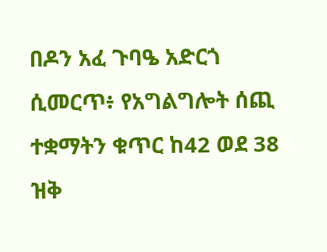በዶን አፈ ጉባዔ አድርጎ ሲመርጥ፥ የአግልግሎት ሰጪ ተቋማትን ቁጥር ከ42 ወደ 38 ዝቅ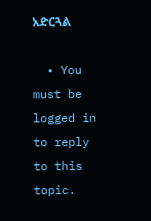አድርጓል

  • You must be logged in to reply to this topic.